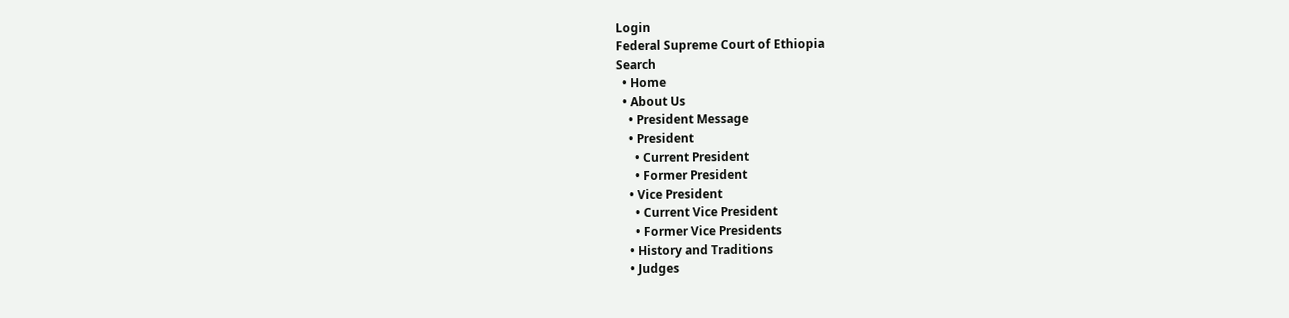Login
Federal Supreme Court of Ethiopia
Search
  • Home
  • About Us
    • President Message
    • President
      • Current President
      • Former President
    • Vice President
      • Current Vice President
      • Former Vice Presidents
    • History and Traditions
    • Judges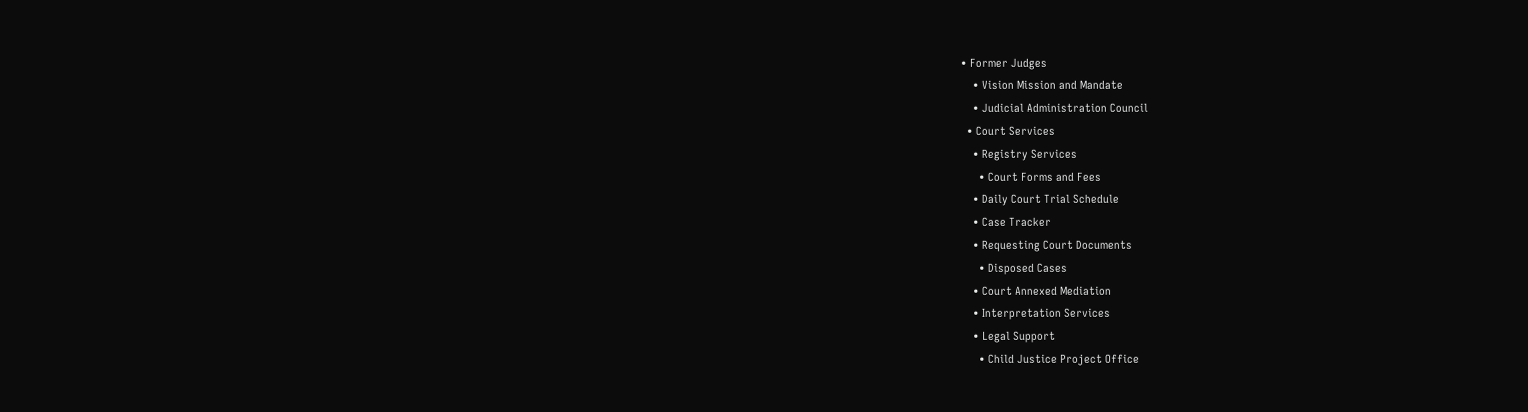• Former Judges
    • Vision Mission and Mandate
    • Judicial Administration Council
  • Court Services
    • Registry Services
      • Court Forms and Fees
    • Daily Court Trial Schedule
    • Case Tracker
    • Requesting Court Documents
      • Disposed Cases
    • Court Annexed Mediation
    • Interpretation Services
    • Legal Support
      • Child Justice Project Office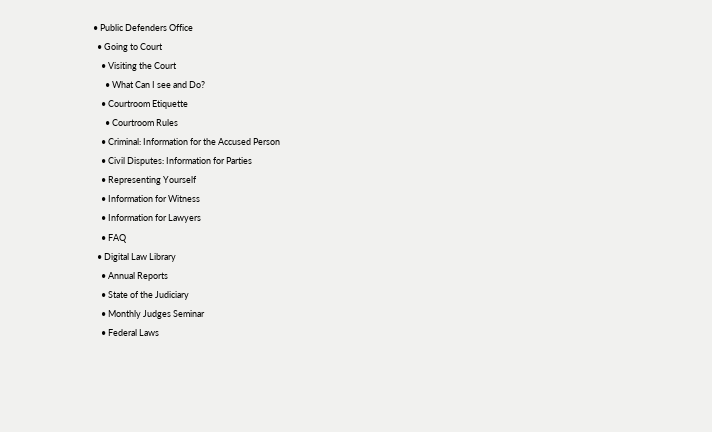• Public Defenders Office
  • Going to Court
    • Visiting the Court
      • What Can I see and Do?
    • Courtroom Etiquette
      • Courtroom Rules
    • Criminal: Information for the Accused Person
    • Civil Disputes: Information for Parties
    • Representing Yourself
    • Information for Witness
    • Information for Lawyers
    • FAQ
  • Digital Law Library
    • Annual Reports
    • State of the Judiciary
    • Monthly Judges Seminar
    • Federal Laws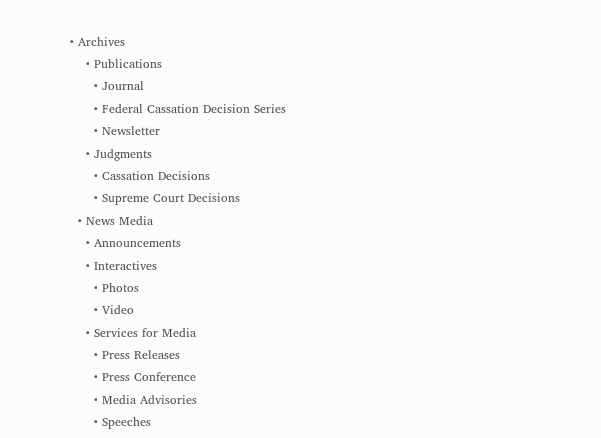• Archives
    • Publications
      • Journal
      • Federal Cassation Decision Series
      • Newsletter
    • Judgments
      • Cassation Decisions
      • Supreme Court Decisions
  • News Media
    • Announcements
    • Interactives
      • Photos
      • Video
    • Services for Media
      • Press Releases
      • Press Conference
      • Media Advisories
      • Speeches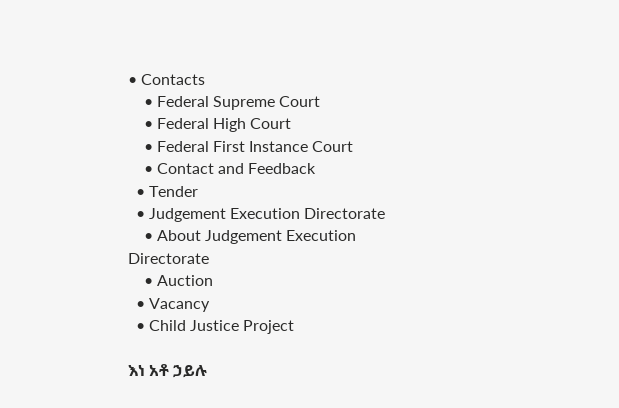• Contacts
    • Federal Supreme Court
    • Federal High Court
    • Federal First Instance Court
    • Contact and Feedback
  • Tender
  • Judgement Execution Directorate
    • About Judgement Execution Directorate
    • Auction
  • Vacancy
  • Child Justice Project

እነ አቶ ኃይሉ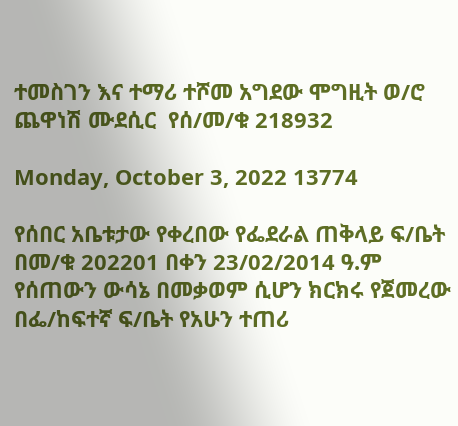ተመስገን እና ተማሪ ተሾመ አግደው ሞግዚት ወ/ሮ ጨዋነሽ ሙደሲር  የሰ/መ/ቁ 218932

Monday, October 3, 2022 13774

የሰበር አቤቱታው የቀረበው የፌደራል ጠቅላይ ፍ/ቤት በመ/ቁ 202201 በቀን 23/02/2014 ዓ.ም የሰጠውን ውሳኔ በመቃወም ሲሆን ክርክሩ የጀመረው በፌ/ከፍተኛ ፍ/ቤት የአሁን ተጠሪ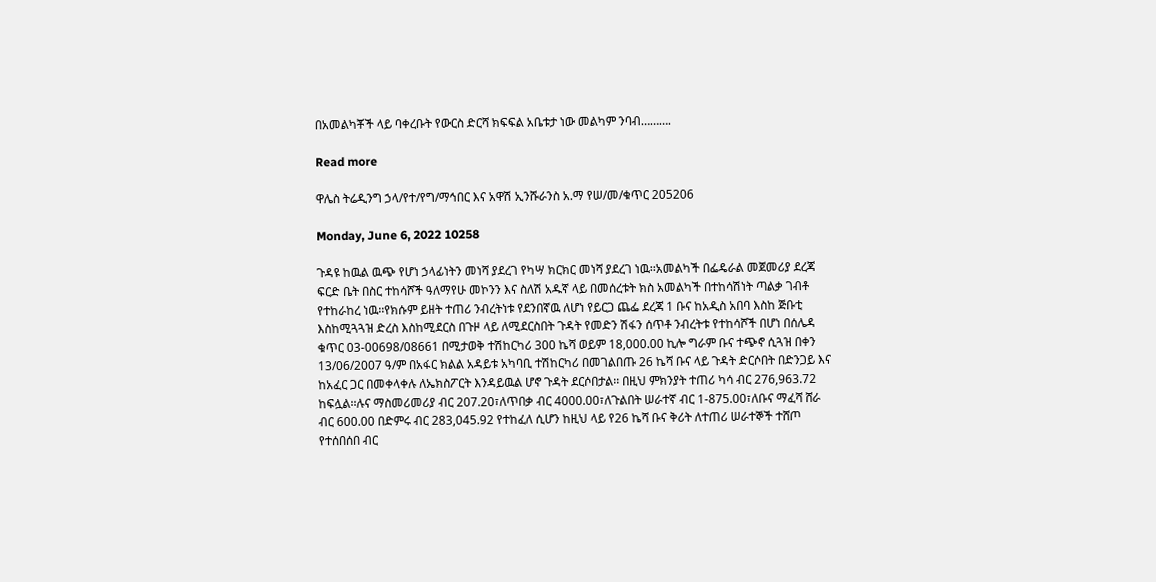በአመልካቾች ላይ ባቀረቡት የውርስ ድርሻ ክፍፍል አቤቱታ ነው መልካም ንባብ……….

Read more

ዋሌስ ትሬዲንግ ኃላ/የተ/የግ/ማኅበር እና አዋሽ ኢንሹራንስ አ.ማ የሠ/መ/ቁጥር 205206

Monday, June 6, 2022 10258

ጉዳዩ ከዉል ዉጭ የሆነ ኃላፊነትን መነሻ ያደረገ የካሣ ክርክር መነሻ ያደረገ ነዉ፡፡አመልካች በፌዴራል መጀመሪያ ደረጃ ፍርድ ቤት በስር ተከሳሾች ዓለማየሁ መኮንን እና ስለሽ አዱኛ ላይ በመሰረቱት ክስ አመልካች በተከሳሽነት ጣልቃ ገብቶ የተከራከረ ነዉ፡፡የክሱም ይዘት ተጠሪ ንብረትነቱ የደንበኛዉ ለሆነ የይርጋ ጨፌ ደረጃ 1 ቡና ከአዲስ አበባ እስከ ጅቡቲ እስከሚጓጓዝ ድረስ እስከሚደርስ በጉዞ ላይ ለሚደርስበት ጉዳት የመድን ሽፋን ሰጥቶ ንብረትቱ የተከሳሾች በሆነ በሰሌዳ ቁጥር 03-00698/08661 በሚታወቅ ተሽከርካሪ 300 ኬሻ ወይም 18,000.00 ኪሎ ግራም ቡና ተጭኖ ሲጓዝ በቀን 13/06/2007 ዓ/ም በአፋር ክልል አዳይቱ አካባቢ ተሽከርካሪ በመገልበጡ 26 ኬሻ ቡና ላይ ጉዳት ድርሶበት በድንጋይ እና ከአፈር ጋር በመቀላቀሉ ለኤክስፖርት እንዳይዉል ሆኖ ጉዳት ደርሶበታል፡፡ በዚህ ምክንያት ተጠሪ ካሳ ብር 276,963.72 ከፍሏል፡፡ሉና ማስመሪመሪያ ብር 207.20፣ለጥበቃ ብር 4000.00፣ለጉልበት ሠራተኛ ብር 1-875.00፣ለቡና ማፈሻ ሸራ ብር 600.00 በድምሩ ብር 283,045.92 የተከፈለ ሲሆን ከዚህ ላይ የ26 ኬሻ ቡና ቅሪት ለተጠሪ ሠራተኞች ተሸጦ የተሰበሰበ ብር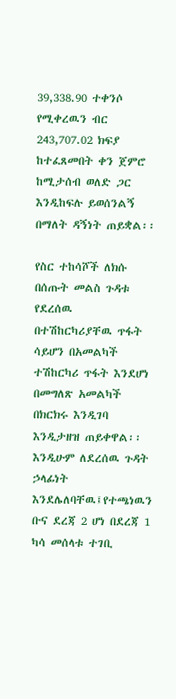39,338.90 ተቀንሶ የሚቀረዉን ብር 243,707.02 ክፍያ ከተፈጸመበት ቀን ጀምሮ ከሚታሰብ ወለድ ጋር እንዲከፍሉ ይወሰንልኝ በማለት ዳኝነት ጠይቋል፡፡

የስር ተከሳሾች ለክሱ በሰጡት መልስ ጉዳቱ የደረሰዉ በተሽከርካሪያቸዉ ጥፋት ሳይሆን በአመልካች ተሽከርካሪ ጥፋት እንደሆነ በመግለጽ አመልካች በክርክሩ እንዲገባ እንዲታዘዝ ጠይቀዋል፡፡ እንዲሁም ለደረሰዉ ጉዳት ኃላፊነት እንደሌለባቸዉ፤የተጫነዉን ቡና ደረጃ 2 ሆነ በደረጃ 1 ካሳ መሰላቱ ተገቢ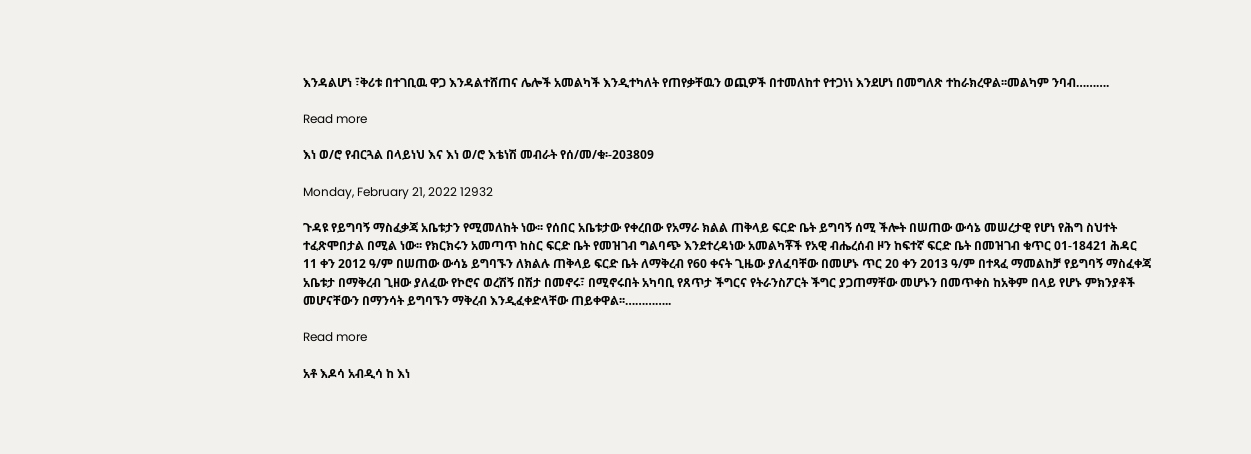እንዳልሆነ ፣ቅሪቱ በተገቢዉ ዋጋ እንዳልተሸጠና ሌሎች አመልካች እንዲተካለት የጠየቃቸዉን ወጪዎች በተመለከተ የተጋነነ እንደሆነ በመግለጽ ተከራክረዋል፡፡መልካም ንባብ……….

Read more

እነ ወ/ሮ የብርጓል በላይነህ እና እነ ወ/ሮ እቴነሽ መብራት የሰ/መ/ቁ፡-203809

Monday, February 21, 2022 12932

ጉዳዩ የይግባኝ ማስፈቃጃ አቤቱታን የሚመለከት ነው፡፡ የሰበር አቤቱታው የቀረበው የአማራ ክልል ጠቅላይ ፍርድ ቤት ይግባኝ ሰሚ ችሎት በሠጠው ውሳኔ መሠረታዊ የሆነ የሕግ ስህተት ተፈጽሞበታል በሚል ነው፡፡ የክርክሩን አመጣጥ ከስር ፍርድ ቤት የመዝገብ ግልባጭ እንደተረዳነው አመልካቾች የአዊ ብሔረሰብ ዞን ከፍተኛ ፍርድ ቤት በመዝገብ ቁጥር 01-18421 ሕዳር 11 ቀን 2012 ዓ/ም በሠጠው ውሳኔ ይግባኙን ለክልሉ ጠቅላይ ፍርድ ቤት ለማቅረብ የ60 ቀናት ጊዜው ያለፈባቸው በመሆኑ ጥር 20 ቀን 2013 ዓ/ም በተጻፈ ማመልከቻ የይግባኝ ማስፈቀጃ አቤቱታ በማቅረብ ጊዘው ያለፈው የኮሮና ወረሽኝ በሽታ በመኖሩ፣ በሚኖሩበት አካባቢ የጸጥታ ችግርና የትራንስፖርት ችግር ያጋጠማቸው መሆኑን በመጥቀስ ከአቅም በላይ የሆኑ ምክንያቶች መሆናቸውን በማንሳት ይግባኙን ማቅረብ እንዲፈቀድላቸው ጠይቀዋል፡፡…………..

Read more

አቶ እዶሳ አብዲሳ ከ እነ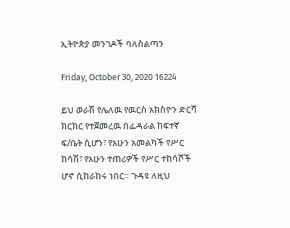ኢትዮጵያ መንገዶች ባለስልጣን

Friday, October 30, 2020 16224

ይህ ወራሽ የሌለዉ የዉርስ አክስዮን ድርሻ ክርክር የተጀመረዉ በፌዳራል ከፍተኛ ፍ/ቤት ሲሆን፣ የአሁን አመልካች የሥር ከሳሽ፣ የአሁን ተጠሪዎች የሥር ተከሳሾች ሆኖ ሲከራከሩ ነበር። ጉዳዩ ለዚህ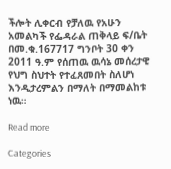ችሎት ሊቀርብ የቻለዉ የአሁን አመልካች የፌዳራል ጠቅላይ ፍ/ቤት በመ.ቁ.167717 ግንቦት 30 ቀን 2011 ዓ.ም የሰጠዉ ዉሳኔ መሰረታዊ የህግ ስህተት የተፈጸመበት ስለሆነ  እንዲታረምልን በማለት በማመልከቱ ነዉ።

Read more

Categories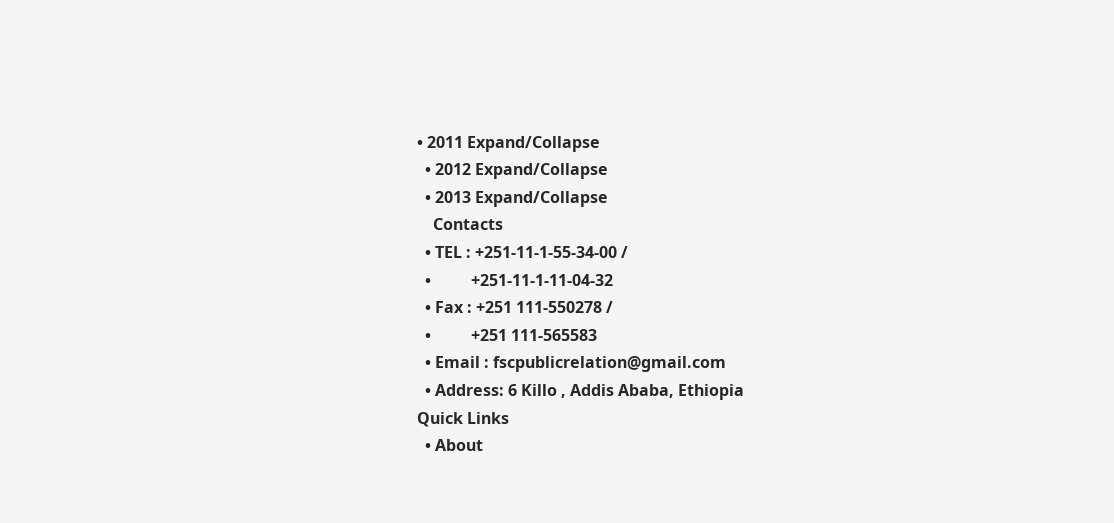• 2011 Expand/Collapse
  • 2012 Expand/Collapse
  • 2013 Expand/Collapse
    Contacts
  • TEL : +251-11-1-55-34-00 /
  •          +251-11-1-11-04-32
  • Fax : +251 111-550278 /
  •          +251 111-565583
  • Email : fscpublicrelation@gmail.com
  • Address: 6 Killo , Addis Ababa, Ethiopia
Quick Links
  • About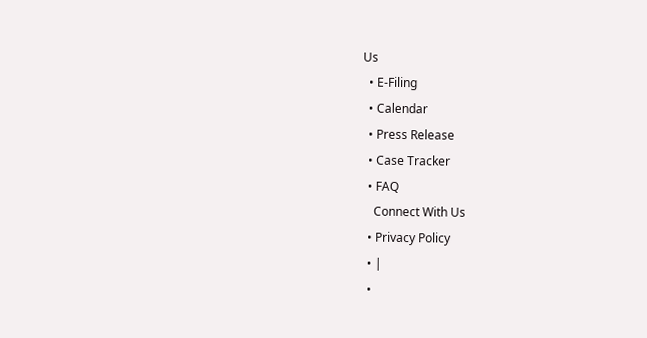Us
  • E-Filing
  • Calendar
  • Press Release
  • Case Tracker
  • FAQ
    Connect With Us
  • Privacy Policy
  • |
  •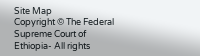Site Map
Copyright © The Federal Supreme Court of Ethiopia- All rights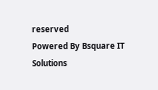reserved
Powered By Bsquare IT Solutions